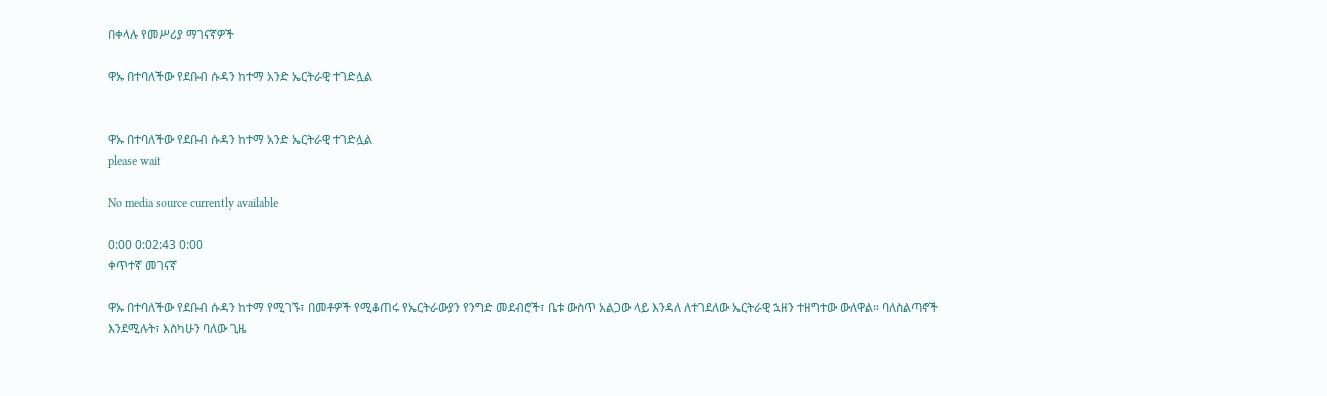በቀላሉ የመሥሪያ ማገናኛዎች

ዋኡ በተባለችው የደቡብ ሱዳን ከተማ አንድ ኤርትራዊ ተገድሏል


ዋኡ በተባለችው የደቡብ ሱዳን ከተማ አንድ ኤርትራዊ ተገድሏል
please wait

No media source currently available

0:00 0:02:43 0:00
ቀጥተኛ መገናኛ

ዋኡ በተባለችው የደቡብ ሱዳን ከተማ የሚገኙ፣ በመቶዎች የሚቆጠሩ የኤርትራውያን የንግድ መደብሮች፣ ቤቱ ውስጥ አልጋው ላይ እንዳለ ለተገደለው ኤርትራዊ ኋዘን ተዘግተው ውለዋል። ባለስልጣኖች እንደሚሉት፣ እስካሁን ባለው ጊዜ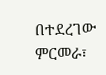በተደረገው ምርመራ፣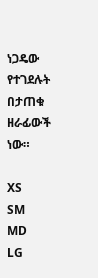ነጋዴው የተገደሉት በታጠቁ ዘራፊውች ነው።

XS
SM
MD
LG